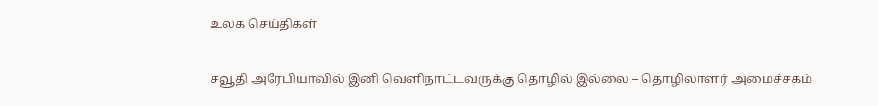உலக செய்திகள்

சவூதி அரேபியாவில் இனி வெளிநாட்டவருக்கு தொழில் இல்லை – தொழிலாளர் அமைச்சகம்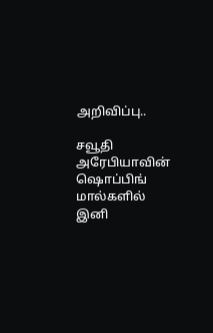அறிவிப்பு..

சவூதி அரேபியாவின் ஷொப்பிங் மால்களில் இனி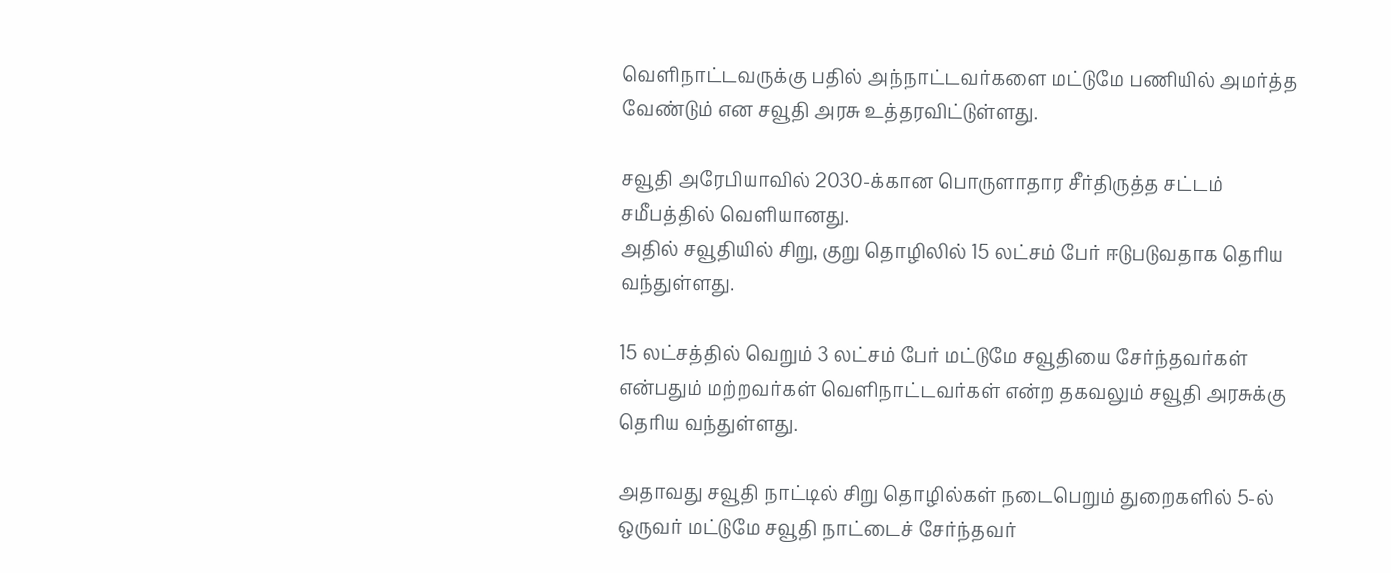வெளிநாட்டவருக்கு பதில் அந்நாட்டவர்களை மட்டுமே பணியில் அமர்த்த வேண்டும் என சவூதி அரசு உத்தரவிட்டுள்ளது.

சவூதி அரேபியாவில் 2030-க்கான பொருளாதார சீர்திருத்த சட்டம் சமீபத்தில் வெளியானது.
அதில் சவூதியில் சிறு, குறு தொழிலில் 15 லட்சம் பேர் ஈடுபடுவதாக தெரிய வந்துள்ளது.

15 லட்சத்தில் வெறும் 3 லட்சம் பேர் மட்டுமே சவூதியை சேர்ந்தவர்கள் என்பதும் மற்றவர்கள் வெளிநாட்டவர்கள் என்ற தகவலும் சவூதி அரசுக்கு தெரிய வந்துள்ளது.

அதாவது சவூதி நாட்டில் சிறு தொழில்கள் நடைபெறும் துறைகளில் 5-ல் ஒருவர் மட்டுமே சவூதி நாட்டைச் சேர்ந்தவர்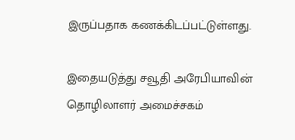இருப்பதாக கணக்கிடப்பட்டுள்ளது.

இதையடுத்து சவூதி அரேபியாவின் தொழிலாளர் அமைச்சகம்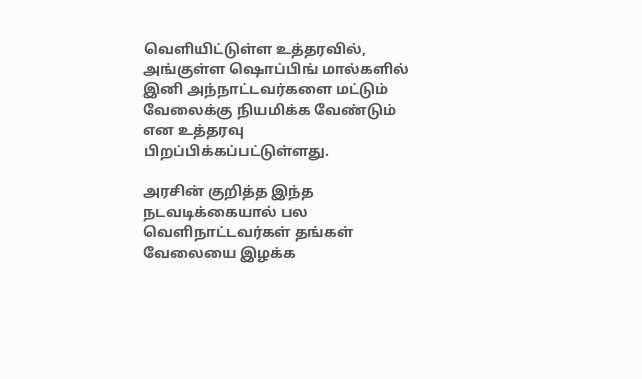வெளியிட்டுள்ள உத்தரவில், அங்குள்ள ஷொப்பிங் மால்களில் இனி அந்நாட்டவர்களை மட்டும் வேலைக்கு நியமிக்க வேண்டும் என உத்தரவு பிறப்பிக்கப்பட்டுள்ளது.

அரசின் குறித்த இந்த நடவடிக்கையால் பல வெளிநாட்டவர்கள் தங்கள் வேலையை இழக்க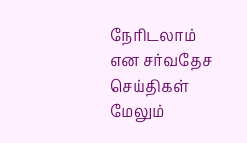நேரிடலாம் என சர்வதேச செய்திகள் மேலும்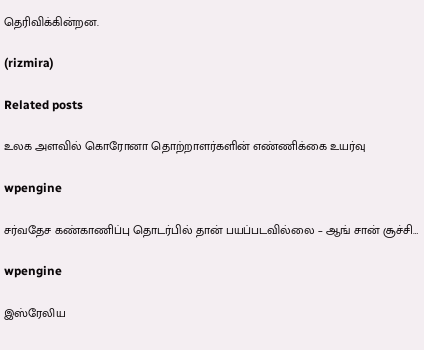தெரிவிக்கின்றன.

(rizmira)

Related posts

உலக அளவில் கொரோனா தொற்றாளர்களின் எண்ணிக்கை உயர்வு

wpengine

சர்வதேச கண்காணிப்பு தொடர்பில் தான் பயப்படவில்லை – ஆங் சான் சூச்சி…

wpengine

இஸ்ரேலிய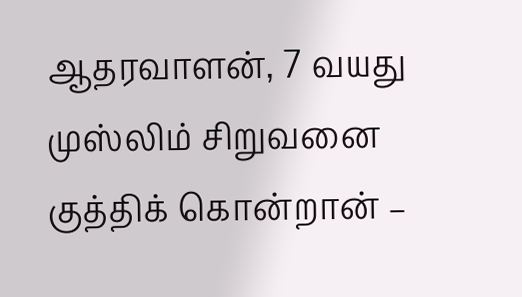ஆதரவாளன், 7 வயது முஸ்லிம் சிறுவனை குத்திக் கொன்றான் –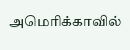அமெரிக்காவில்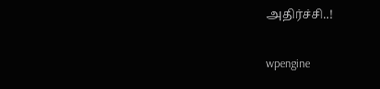அதிர்ச்சி..!

wpengine